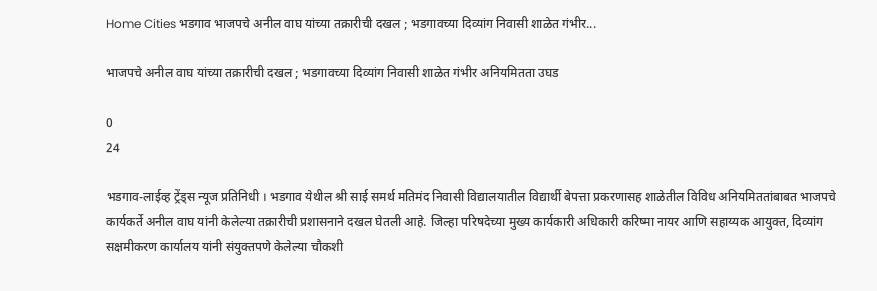Home Cities भडगाव भाजपचे अनील वाघ यांच्या तक्रारीची दखल ; भडगावच्या दिव्यांग निवासी शाळेत गंभीर...

भाजपचे अनील वाघ यांच्या तक्रारीची दखल ; भडगावच्या दिव्यांग निवासी शाळेत गंभीर अनियमितता उघड

0
24

भडगाव-लाईव्ह ट्रेंड्स न्यूज प्रतिनिधी । भडगाव येथील श्री साई समर्थ मतिमंद निवासी विद्यालयातील विद्यार्थी बेपत्ता प्रकरणासह शाळेतील विविध अनियमिततांबाबत भाजपचे कार्यकर्ते अनील वाघ यांनी केलेल्या तक्रारीची प्रशासनाने दखल घेतली आहे. जिल्हा परिषदेच्या मुख्य कार्यकारी अधिकारी करिष्मा नायर आणि सहाय्यक आयुक्त, दिव्यांग सक्षमीकरण कार्यालय यांनी संयुक्तपणे केलेल्या चौकशी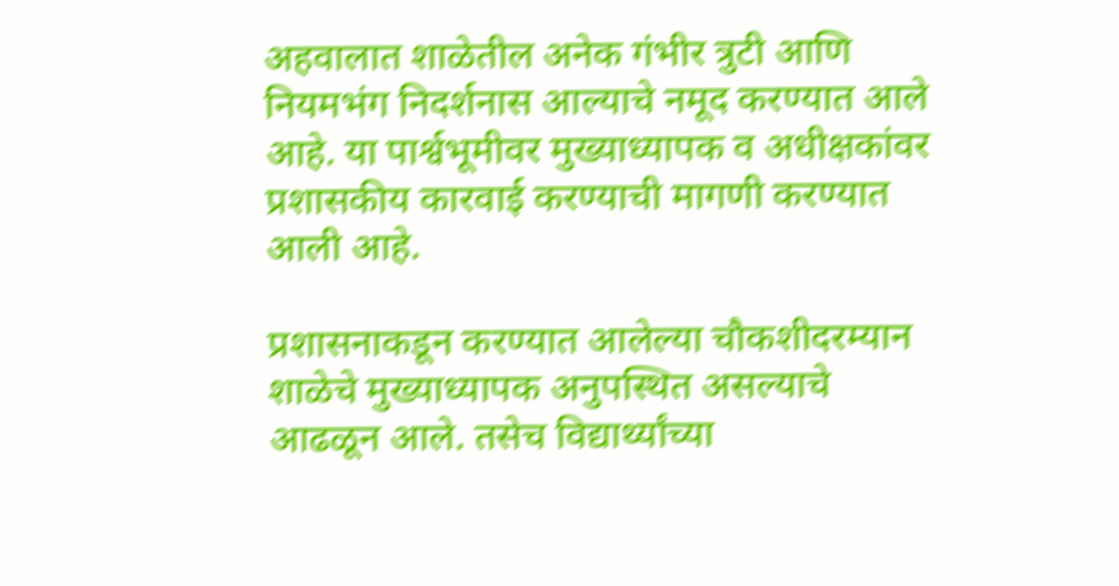अहवालात शाळेतील अनेक गंभीर त्रुटी आणि नियमभंग निदर्शनास आल्याचे नमूद करण्यात आले आहे. या पार्श्वभूमीवर मुख्याध्यापक व अधीक्षकांवर प्रशासकीय कारवाई करण्याची मागणी करण्यात आली आहे.

प्रशासनाकडून करण्यात आलेल्या चौकशीदरम्यान शाळेचे मुख्याध्यापक अनुपस्थित असल्याचे आढळून आले. तसेच विद्यार्थ्यांच्या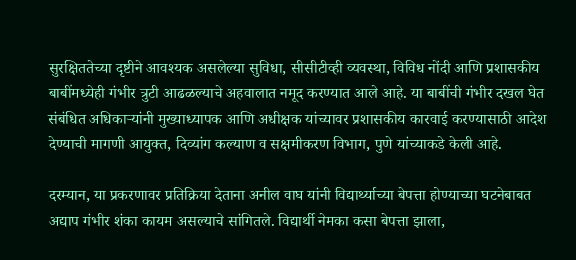सुरक्षिततेच्या दृष्टीने आवश्यक असलेल्या सुविधा, सीसीटीव्ही व्यवस्था, विविध नोंदी आणि प्रशासकीय बाबींमध्येही गंभीर त्रुटी आढळल्याचे अहवालात नमूद करण्यात आले आहे. या बाबींची गंभीर दखल घेत संबंधित अधिकाऱ्यांनी मुख्याध्यापक आणि अधीक्षक यांच्यावर प्रशासकीय कारवाई करण्यासाठी आदेश देण्याची मागणी आयुक्त, दिव्यांग कल्याण व सक्षमीकरण विभाग, पुणे यांच्याकडे केली आहे.

दरम्यान, या प्रकरणावर प्रतिक्रिया देताना अनील वाघ यांनी विद्यार्थ्याच्या बेपत्ता होण्याच्या घटनेबाबत अद्याप गंभीर शंका कायम असल्याचे सांगितले. विद्यार्थी नेमका कसा बेपत्ता झाला,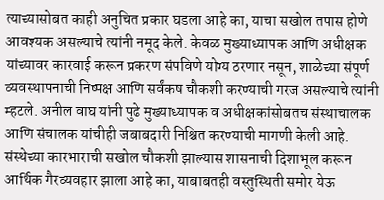त्याच्यासोबत काही अनुचित प्रकार घडला आहे का, याचा सखोल तपास होणे आवश्यक असल्याचे त्यांनी नमूद केले. केवळ मुख्याध्यापक आणि अधीक्षक यांच्यावर कारवाई करून प्रकरण संपविणे योग्य ठरणार नसून, शाळेच्या संपूर्ण व्यवस्थापनाची निष्पक्ष आणि सर्वंकष चौकशी करण्याची गरज असल्याचे त्यांनी म्हटले. अनील वाघ यांनी पुढे मुख्याध्यापक व अधीक्षकांसोबतच संस्थाचालक आणि संचालक यांचीही जबाबदारी निश्चित करण्याची मागणी केली आहे. संस्थेच्या कारभाराची सखोल चौकशी झाल्यास शासनाची दिशाभूल करून आर्थिक गैरव्यवहार झाला आहे का, याबाबतही वस्तुस्थिती समोर येऊ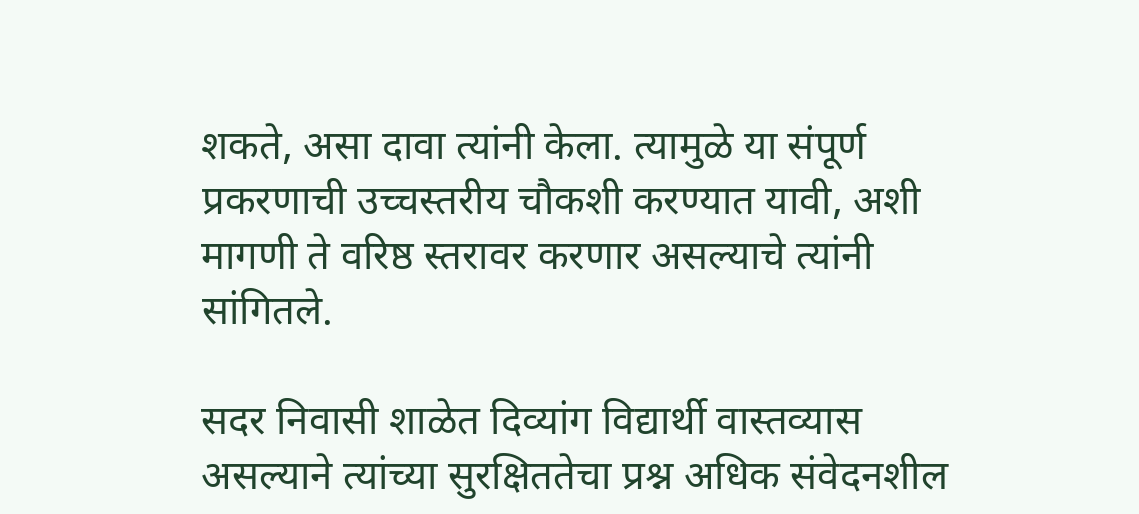शकते, असा दावा त्यांनी केला. त्यामुळे या संपूर्ण प्रकरणाची उच्चस्तरीय चौकशी करण्यात यावी, अशी मागणी ते वरिष्ठ स्तरावर करणार असल्याचे त्यांनी सांगितले.

सदर निवासी शाळेत दिव्यांग विद्यार्थी वास्तव्यास असल्याने त्यांच्या सुरक्षिततेचा प्रश्न अधिक संवेदनशील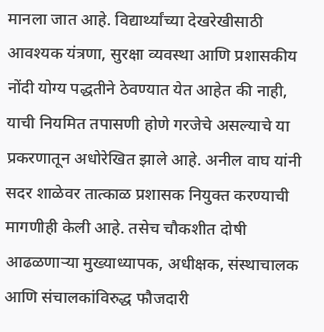मानला जात आहे. विद्यार्थ्यांच्या देखरेखीसाठी आवश्यक यंत्रणा, सुरक्षा व्यवस्था आणि प्रशासकीय नोंदी योग्य पद्धतीने ठेवण्यात येत आहेत की नाही, याची नियमित तपासणी होणे गरजेचे असल्याचे या प्रकरणातून अधोरेखित झाले आहे. अनील वाघ यांनी सदर शाळेवर तात्काळ प्रशासक नियुक्त करण्याची मागणीही केली आहे. तसेच चौकशीत दोषी आढळणाऱ्या मुख्याध्यापक, अधीक्षक, संस्थाचालक आणि संचालकांविरुद्ध फौजदारी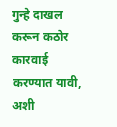गुन्हे दाखल करून कठोर कारवाई करण्यात यावी, अशी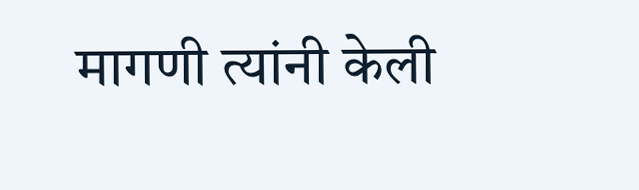मागणी त्यांनी केली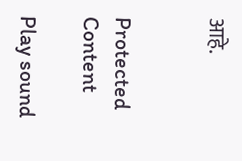आहे.


Protected Content

Play sound